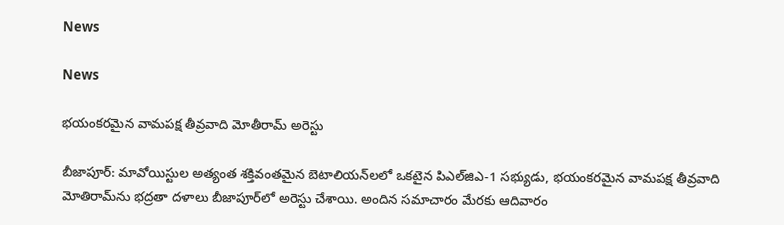News

News

భయంకరమైన వామపక్ష తీవ్రవాది మోతీరామ్‌ అరెస్టు

బీజాపూర్‌: మావోయిస్టుల అత్యంత శక్తివంతమైన బెటాలియన్‌లలో ఒకటైన పిఎల్‌జిఎ-1 సభ్యుడు, భయంకరమైన వామపక్ష తీవ్రవాది మోతిరామ్‌ను భద్రతా దళాలు బీజాపూర్‌లో అరెస్టు చేశాయి. అందిన సమాచారం మేరకు ఆదివారం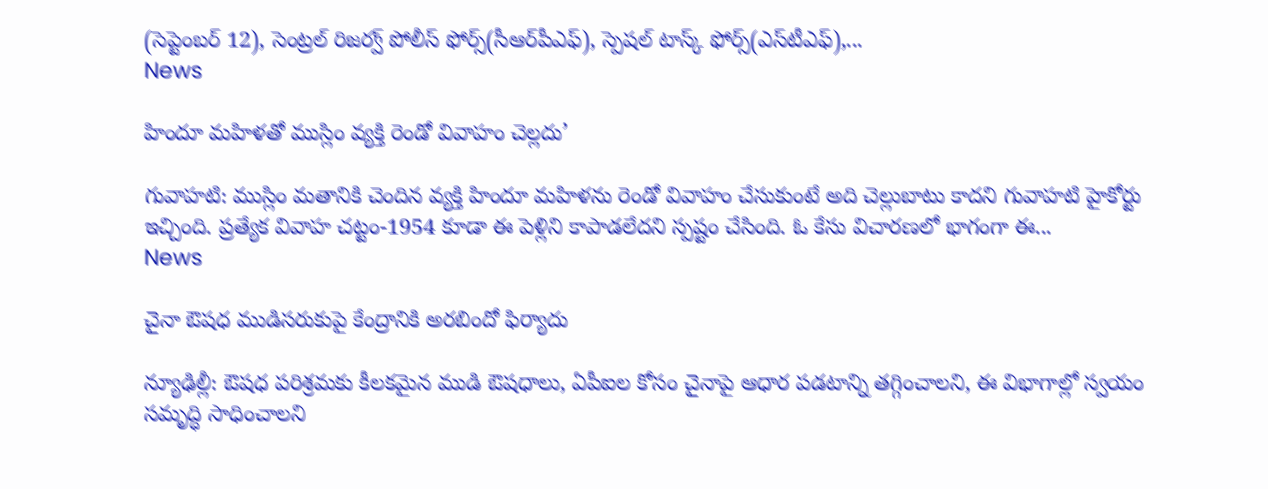(సెప్టెంబర్‌ 12), సెంట్రల్‌ రిజర్వ్‌ పోలీస్‌ ఫోర్స్‌(సీఆర్‌పీఎఫ్‌), స్పెషల్‌ టాస్క్‌ ఫోర్స్‌(ఎస్‌టీఎఫ్‌),...
News

హిందూ మహిళతో ముస్లిం వ్యక్తి రెండో వివాహం చెల్లదు’

గువాహటి: ముస్లిం మతానికి చెందిన వ్యక్తి హిందూ మహిళను రెండో వివాహం చేసుకుంటే అది చెల్లుబాటు కాదని గువాహటి హైకోర్టు ఇచ్చింది. ప్రత్యేక వివాహ చట్టం-1954 కూడా ఈ పెళ్లిని కాపాడలేదని స్పష్టం చేసింది. ఓ కేసు విచారణలో భాగంగా ఈ...
News

చైనా ఔషధ ముడిసరుకుపై కేంద్రానికి అరబిందో ఫిర్యాదు

న్యూఢిల్లీ: ఔషధ పరిశ్రమకు కీలకమైన ముడి ఔషధాలు, ఏపీఐల కోసం చైనాపై ఆధార పడటాన్ని తగ్గించాలని, ఈ విభాగాల్లో స్వయం సమృద్ధి సాధించాలని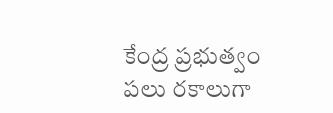కేంద్ర ప్రభుత్వం పలు రకాలుగా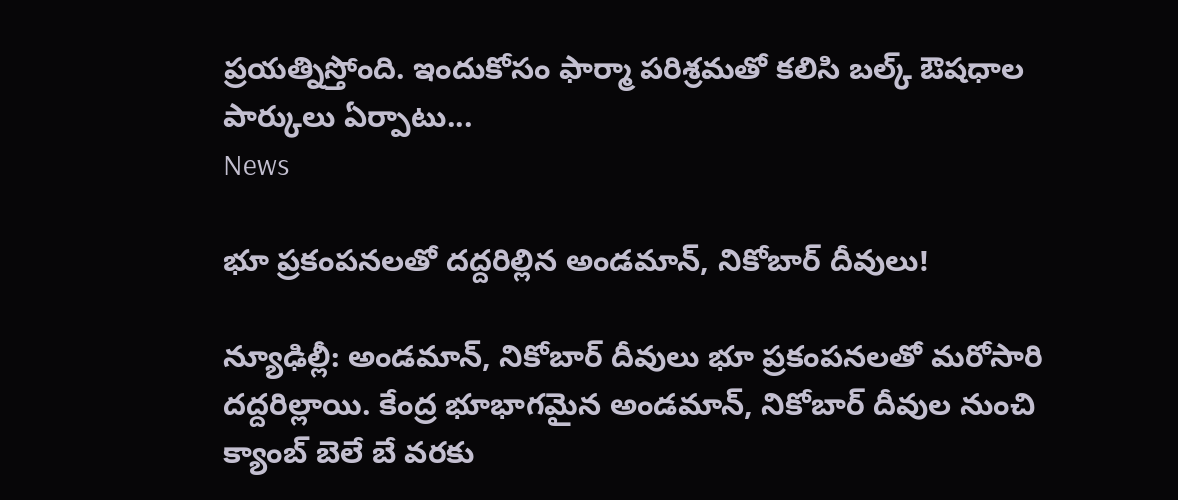ప్రయత్నిస్తోంది. ఇందుకోసం ఫార్మా పరిశ్రమతో కలిసి బల్క్‌ ఔషధాల పార్కులు ఏర్పాటు...
News

భూ ప్రకంపనలతో దద్దరిల్లిన అండమాన్‌, నికోబార్‌ దీవులు!

న్యూఢిల్లీ: అండమాన్‌, నికోబార్‌ దీవులు భూ ప్రకంపనలతో మరోసారి దద్దరిల్లాయి. కేంద్ర భూభాగమైన అండమాన్‌, నికోబార్‌ దీవుల నుంచి క్యాంబ్‌ బెలే బే వరకు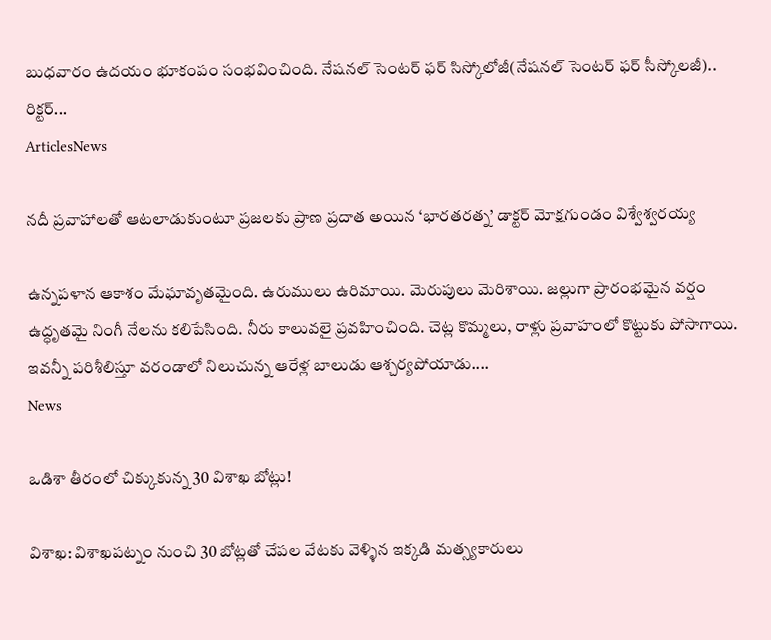బుధవారం ఉదయం భూకంపం సంభవించింది. నేషనల్‌ సెంటర్‌ ఫర్‌ సిస్కోలోజీ(నేషనల్‌ సెంటర్‌ ఫర్‌ సీస్కోలజీ).. రిక్టర్‌...
ArticlesNews

నదీ ప్రవాహాలతో ఆటలాడుకుంటూ ప్రజలకు ప్రాణ ప్రదాత అయిన ‘భారతరత్న’ డాక్టర్ మోక్షగుండం విశ్వేశ్వరయ్య

ఉన్నపళాన ఆకాశం మేఘావృతమైంది. ఉరుములు ఉరిమాయి. మెరుపులు మెరిశాయి. జల్లుగా ప్రారంభమైన వర్షం ఉద్ధృతమై నింగీ నేలను కలిపేసింది. నీరు కాలువలై ప్రవహించింది. చెట్ల కొమ్మలు, రాళ్లు ప్రవాహంలో కొట్టుకు పోసాగాయి. ఇవన్నీ పరిశీలిస్తూ వరండాలో నిలుచున్న ఆరేళ్ల బాలుడు ఆశ్చర్యపోయాడు....
News

ఒడిశా తీరంలో చిక్కుకున్న 30 విశాఖ బోట్లు!

విశాఖ: విశాఖపట్నం నుంచి 30 బోట్లతో చేపల వేటకు వెళ్ళిన ఇక్కడి మత్స్యకారులు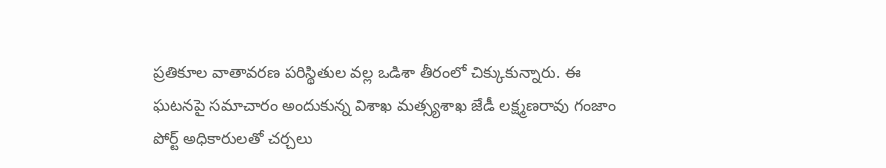ప్రతికూల వాతావరణ పరిస్థితుల వల్ల ఒడిశా తీరంలో చిక్కుకున్నారు. ఈ ఘటనపై సమాచారం అందుకున్న విశాఖ మత్స్యశాఖ జేడీ లక్ష్మణరావు గంజాం పోర్ట్‌ అధికారులతో చర్చలు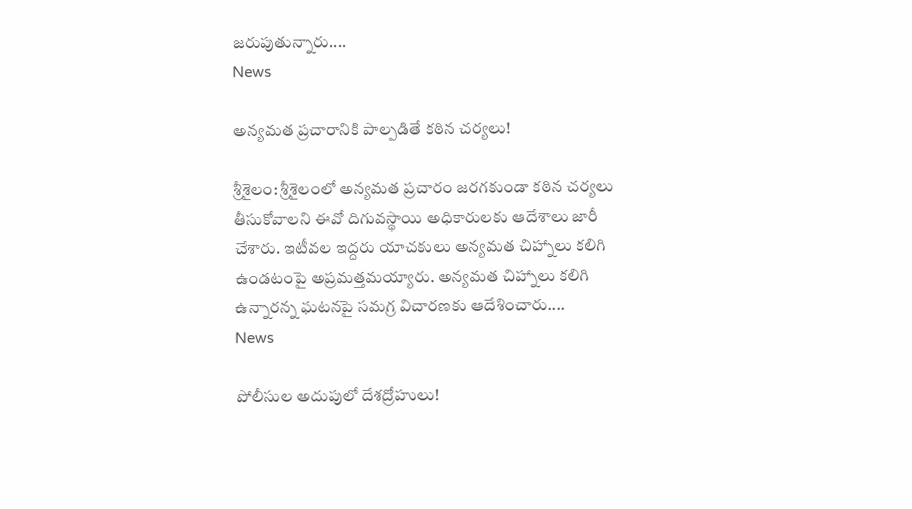జరుపుతున్నారు....
News

అన్య‌మ‌త ప్ర‌చారానికి పాల్ప‌డితే క‌ఠిన చ‌ర్య‌లు!

శ్రీశైలం: శ్రీశైలంలో అన్యమత ప్రచారం జరగకుండా కఠిన చర్యలు తీసుకోవాలని ఈవో దిగువస్థాయి అధికారులకు ఆదేశాలు జారీ చేశారు. ఇటీవల ఇద్దరు యాచకులు అన్యమత చిహ్నాలు కలిగి ఉండటంపై అప్రమత్తమయ్యారు. అన్యమత చిహ్నాలు కలిగి ఉన్నారన్న ఘటనపై సమగ్ర విచారణకు ఆదేశించారు....
News

పోలీసుల అదుపులో దేశద్రోహులు!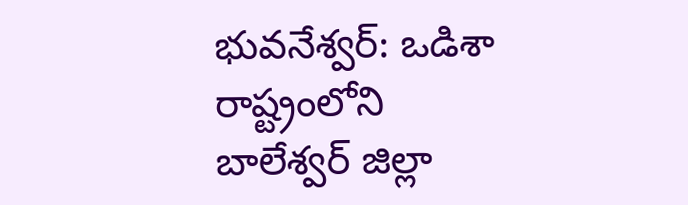భువనేశ్వర్‌: ఒడిశా రాష్ట్రంలోని బాలేశ్వర్‌ జిల్లా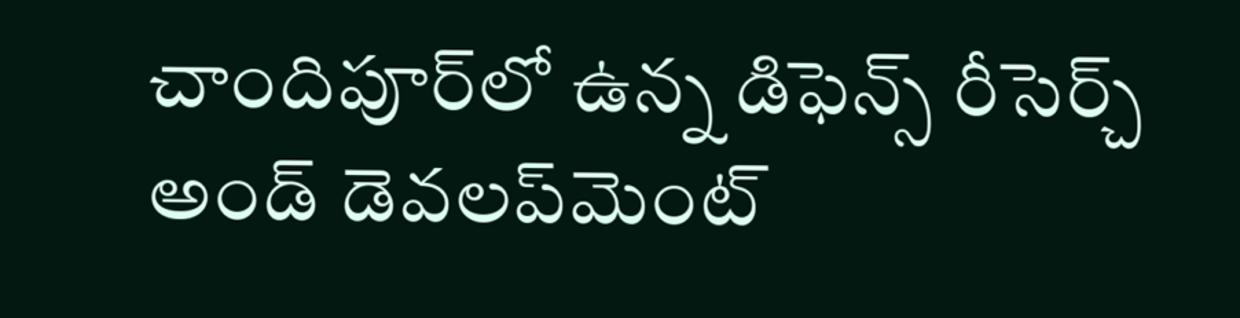చాందిపూర్‌లో ఉన్న డిఫెన్స్‌ రీసెర్చ్‌ అండ్‌ డెవలప్‌మెంట్‌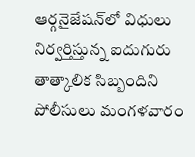ఆర్గనైజేషన్‌లో విధులు నిర్వర్తిస్తున్న ఐదుగురు తాత్కాలిక సిబ్బందిని పోలీసులు మంగళవారం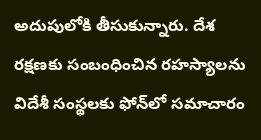అదుపులోకి తీసుకున్నారు. దేశ రక్షణకు సంబంధించిన రహస్యాలను విదేశీ సంస్థలకు ఫోన్‌లో సమాచారం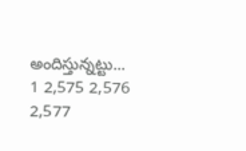అందిస్తున్నట్టు...
1 2,575 2,576 2,577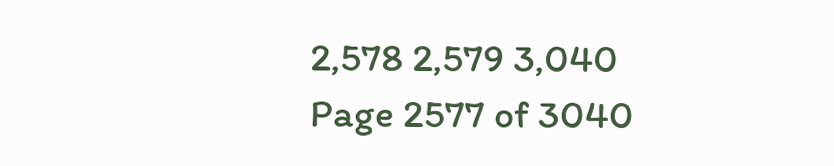2,578 2,579 3,040
Page 2577 of 3040